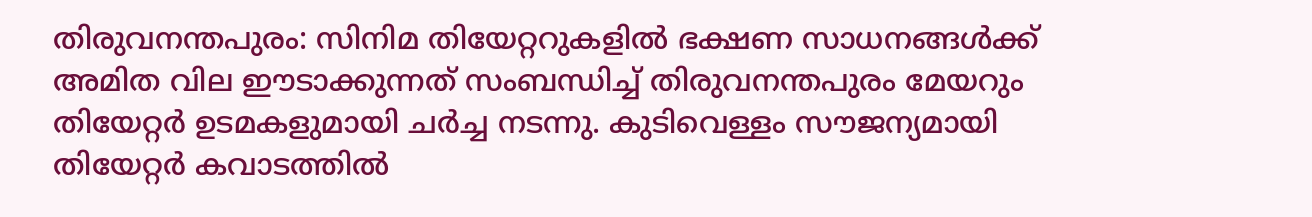തിരുവനന്തപുരം: സിനിമ തിയേറ്ററുകളിൽ ഭക്ഷണ സാധനങ്ങൾക്ക് അമിത വില ഈടാക്കുന്നത് സംബന്ധിച്ച് തിരുവനന്തപുരം മേയറും തിയേറ്റർ ഉടമകളുമായി ചർച്ച നടന്നു. കുടിവെള്ളം സൗജന്യമായി തിയേറ്റർ കവാടത്തിൽ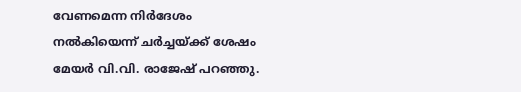വേണമെന്ന നിർദേശം നൽകിയെന്ന് ചർച്ചയ്ക്ക് ശേഷം മേയർ വി.വി. രാജേഷ് പറഞ്ഞു.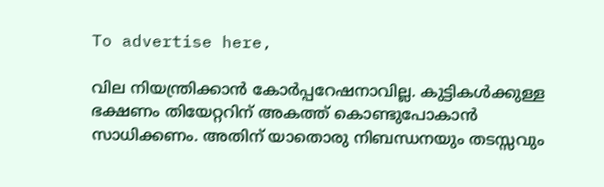To advertise here,

വില നിയന്ത്രിക്കാൻ കോർപ്പറേഷനാവില്ല. കുട്ടികൾക്കുള്ള ഭക്ഷണം തിയേറ്ററിന് അകത്ത് കൊണ്ടുപോകാൻ സാധിക്കണം. അതിന് യാതൊരു നിബന്ധനയും തടസ്സവും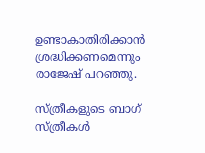ഉണ്ടാകാതിരിക്കാൻ ശ്രദ്ധിക്കണമെന്നും രാജേഷ് പറഞ്ഞു.

സ്ത്രീകളുടെ ബാഗ് സ്ത്രീകൾ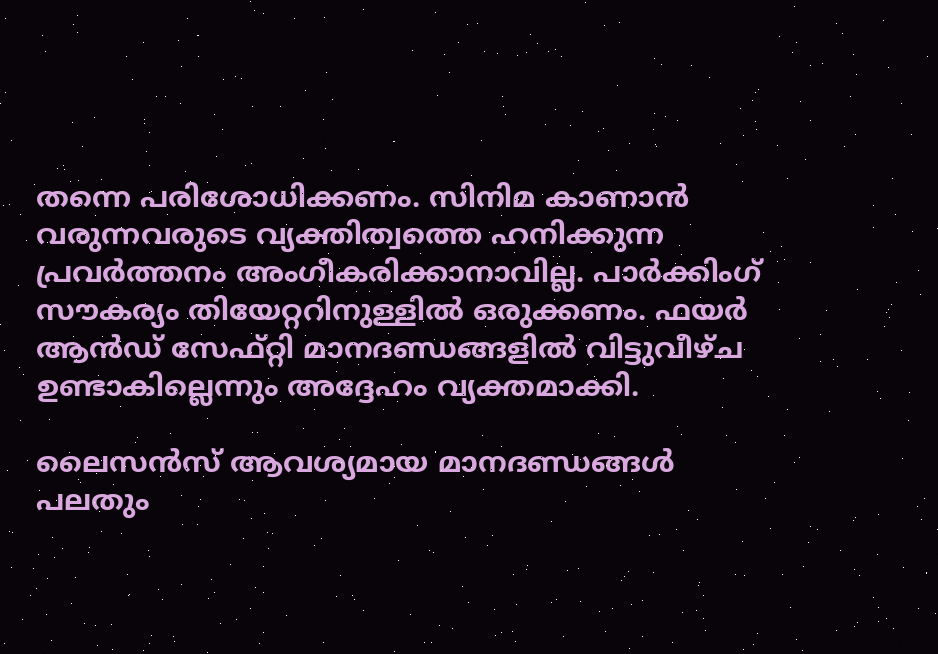തന്നെ പരിശോധിക്കണം. സിനിമ കാണാൻ വരുന്നവരുടെ വ്യക്തിത്വത്തെ ഹനിക്കുന്ന പ്രവർത്തനം അംഗീകരിക്കാനാവില്ല. പാർക്കിംഗ് സൗകര്യം തിയേറ്ററിനുള്ളിൽ ഒരുക്കണം. ഫയർ ആൻഡ് സേഫ്റ്റി മാനദണ്ഡങ്ങളിൽ വിട്ടുവീഴ്ച ഉണ്ടാകില്ലെന്നും അദ്ദേഹം വ്യക്തമാക്കി.

ലൈസൻസ് ആവശ്യമായ മാനദണ്ഡങ്ങൾ പലതും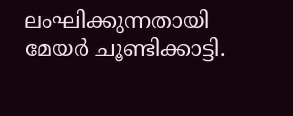ലംഘിക്കുന്നതായി മേയർ ചൂണ്ടിക്കാട്ടി.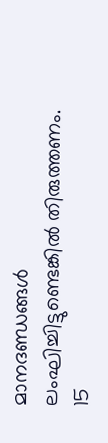മാനദണ്ഡങ്ങൾ ലംഘിച്ചിട്ടുണ്ടെങ്കിൽ തിരുത്തണം. 15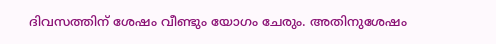ദിവസത്തിന് ശേഷം വീണ്ടും യോഗം ചേരും. അതിനുശേഷം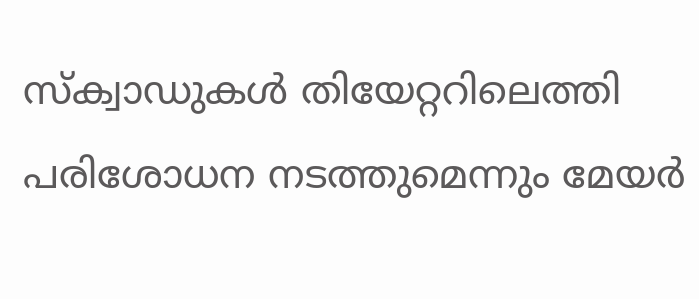സ്‌ക്വാഡുകൾ തിയേറ്ററിലെത്തി പരിശോധന നടത്തുമെന്നും മേയർ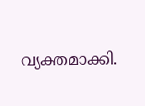വ്യക്തമാക്കി.